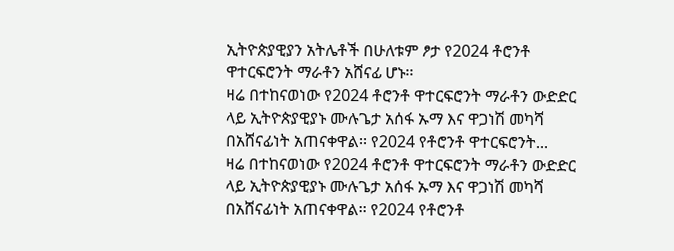ኢትዮጵያዊያን አትሌቶች በሁለቱም ፆታ የ2024 ቶሮንቶ ዋተርፍሮንት ማራቶን አሸናፊ ሆኑ፡፡
ዛሬ በተከናወነው የ2024 ቶሮንቶ ዋተርፍሮንት ማራቶን ውድድር ላይ ኢትዮጵያዊያኑ ሙሉጌታ አሰፋ ኡማ እና ዋጋነሽ መካሻ በአሸናፊነት አጠናቀዋል፡፡ የ2024 የቶሮንቶ ዋተርፍሮንት...
ዛሬ በተከናወነው የ2024 ቶሮንቶ ዋተርፍሮንት ማራቶን ውድድር ላይ ኢትዮጵያዊያኑ ሙሉጌታ አሰፋ ኡማ እና ዋጋነሽ መካሻ በአሸናፊነት አጠናቀዋል፡፡ የ2024 የቶሮንቶ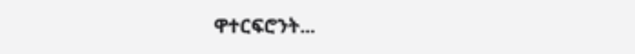ዋተርፍሮንት...